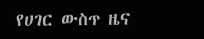የሀገር ውስጥ ዜና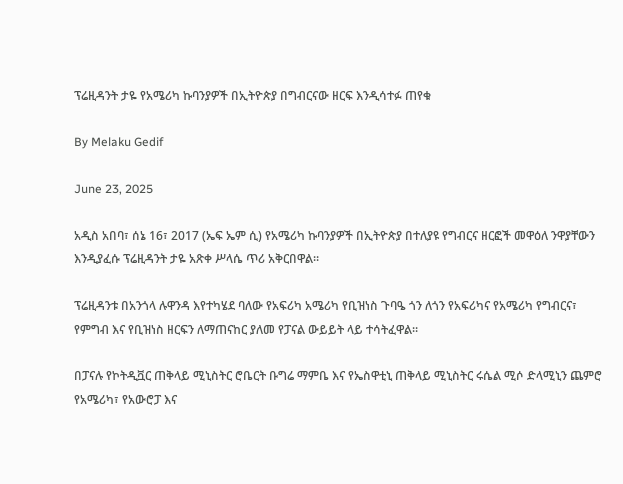ፕሬዚዳንት ታዬ የአሜሪካ ኩባንያዎች በኢትዮጵያ በግብርናው ዘርፍ እንዲሳተፉ ጠየቁ

By Melaku Gedif

June 23, 2025

አዲስ አበባ፣ ሰኔ 16፣ 2017 (ኤፍ ኤም ሲ) የአሜሪካ ኩባንያዎች በኢትዮጵያ በተለያዩ የግብርና ዘርፎች መዋዕለ ንዋያቸውን እንዲያፈሱ ፕሬዚዳንት ታዬ አጽቀ ሥላሴ ጥሪ አቅርበዋል።

ፕሬዚዳንቱ በአንጎላ ሉዋንዳ እየተካሄደ ባለው የአፍሪካ አሜሪካ የቢዝነስ ጉባዔ ጎን ለጎን የአፍሪካና የአሜሪካ የግብርና፣ የምግብ እና የቢዝነስ ዘርፍን ለማጠናከር ያለመ የፓናል ውይይት ላይ ተሳትፈዋል።

በፓናሉ የኮትዲቯር ጠቅላይ ሚኒስትር ሮቤርት ቡግሬ ማምቤ እና የኤስዋቲኒ ጠቅላይ ሚኒስትር ሩሴል ሚሶ ድላሚኒን ጨምሮ የአሜሪካ፣ የአውሮፓ እና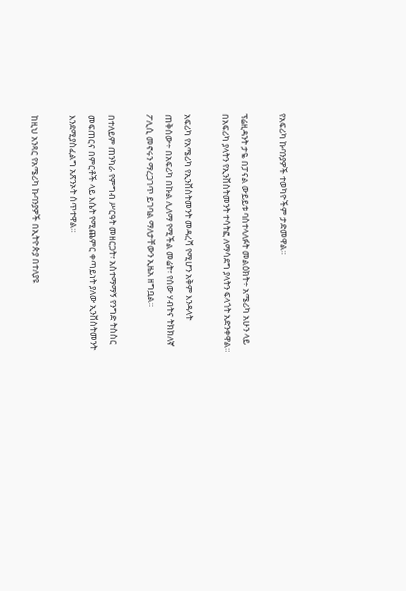የአፍሪካ ኩባንያዎች ተወካዮችም ታድመዋል።

ፕሬዚዳንት ታዬ በፓናል ውይይቱ ባስተላለፉት መልዕክት÷ አሜሪካ አሁን ላይ በአፍሪካ ያላትን የኢንቨስትመንት ተሳትፎ ለማሳደግ ያላትን ፍላጎት አድንቀዋል።

አፍሪካ የአሜሪካ የኢንቨስትመንት መዳረሻ የሚሆን አቅም እንዳላት ጠቅሰው÷ በአፍሪካ በኩል ሊለማ የሚችል መሬት፣ የሰው ሃብትና ትክክለኛ ፖሊሲ መኖሩን ማረጋገጥ ይገባል ማለታቸውን ኢዜአ ዘግቧል።

በተለይም ጠንካራ የምግብ ሥርዓት መዘርጋት፣ አስተማማኝ የንግድ ትስስር መፍጠርና በምርቶች ላይ እሴት የሚጨምር ቀጣይነት ያለው ኢንቨስትመንት እንደሚያስፈልግ አጽንኦት ሰጥተዋል።

ከዚህ አንጻር የአሜሪካ ኩባንያዎች በኢትዮጵያ በተለያዩ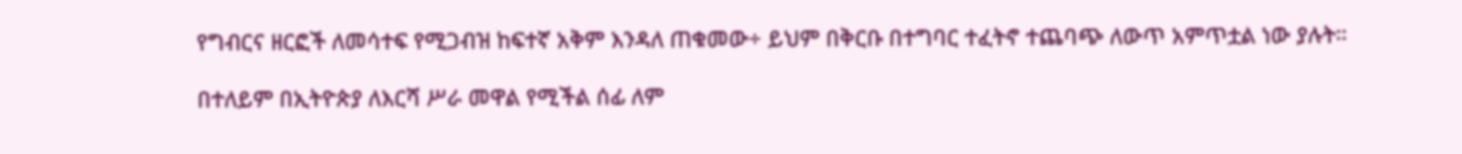የግብርና ዘርፎች ለመሳተፍ የሚጋብዝ ከፍተኛ አቅም እንዳለ ጠቁመው÷ ይህም በቅርቡ በተግባር ተፈትኖ ተጨባጭ ለውጥ አምጥቷል ነው ያሉት።

በተለይም በኢትዮጵያ ለእርሻ ሥራ መዋል የሚችል ሰፊ ለም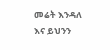መሬት እንዳለ እና ይህንን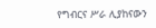የግብርና ሥራ ሊያከናውን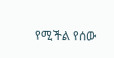የሚችል የሰው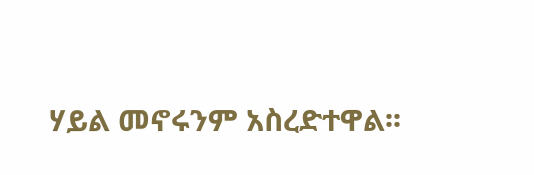ሃይል መኖሩንም አስረድተዋል፡፡